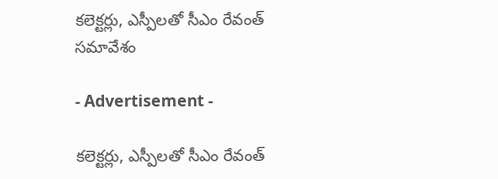కలెక్టర్లు, ఎస్పీలతో సీఎం రేవంత్‌ సమావేశం

- Advertisement -

కలెక్టర్లు, ఎస్పీలతో సీఎం రేవంత్‌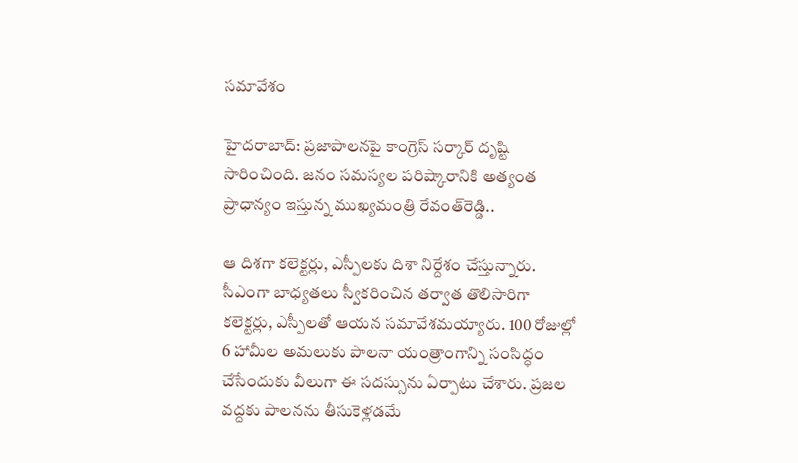సమావేశం

హైదరాబాద్‌: ప్రజాపాలనపై కాంగ్రెస్‌ సర్కార్‌ దృష్టి సారించింది. జనం సమస్యల పరిష్కారానికి అత్యంత ప్రాధాన్యం ఇస్తున్న ముఖ్యమంత్రి రేవంత్‌రెడ్డి..

ఆ దిశగా కలెక్టర్లు, ఎస్పీలకు దిశా నిర్దేశం చేస్తున్నారు. సీఎంగా బాధ్యతలు స్వీకరించిన తర్వాత తొలిసారిగా కలెక్టర్లు, ఎస్పీలతో ఆయన సమావేశమయ్యారు. 100 రోజుల్లో 6 హామీల అమలుకు పాలనా యంత్రాంగాన్ని సంసిద్ధం చేసేందుకు వీలుగా ఈ సదస్సును ఏర్పాటు చేశారు. ప్రజల వద్దకు పాలనను తీసుకెళ్లడమే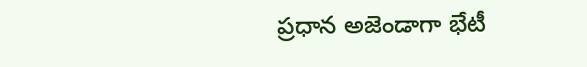ప్రధాన అజెండాగా భేటీ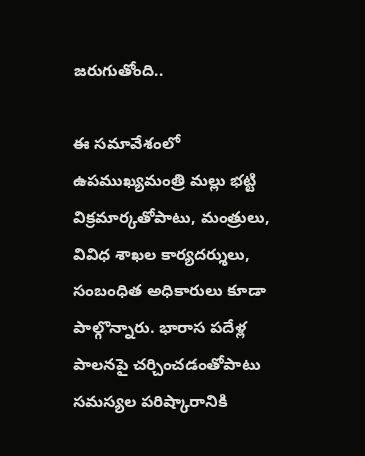జరుగుతోంది..

ఈ సమావేశంలో ఉపముఖ్యమంత్రి మల్లు భట్టి విక్రమార్కతోపాటు, మంత్రులు, వివిధ శాఖల కార్యదర్శులు, సంబంధిత అధికారులు కూడా పాల్గొన్నారు. భారాస పదేళ్ల పాలనపై చర్చించడంతోపాటు సమస్యల పరిష్కారానికి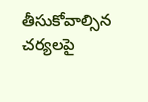తీసుకోవాల్సిన చర్యలపై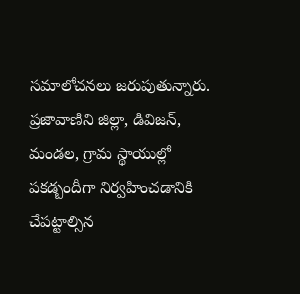సమాలోచనలు జరుపుతున్నారు. ప్రజావాణిని జిల్లా, డివిజన్‌, మండల, గ్రామ స్థాయుల్లో పకడ్బందీగా నిర్వహించడానికి చేపట్టాల్సిన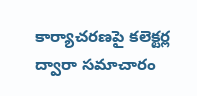కార్యాచరణపై కలెక్టర్ల ద్వారా సమాచారం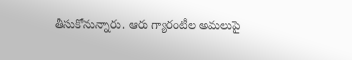తీసుకోనున్నారు. ఆరు గ్యారంటీల అమలుపై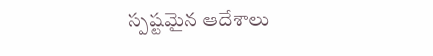స్పష్టమైన ఆదేశాలు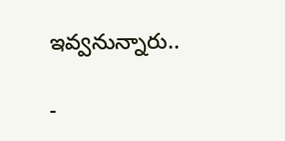ఇవ్వనున్నారు..

-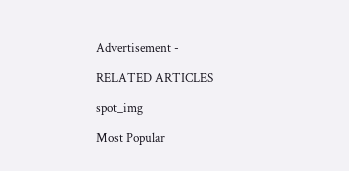Advertisement -

RELATED ARTICLES

spot_img

Most Popular